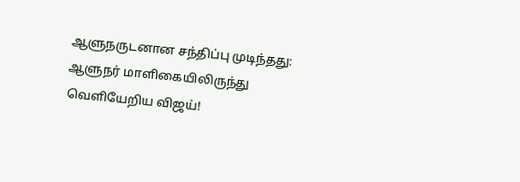ஆளுநருடனான சந்திப்பு முடிந்தது: ஆளுநர் மாளிகையிலிருந்து வெளியேறிய விஜய்!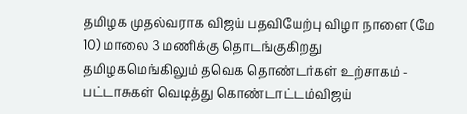தமிழக முதல்வராக விஜய் பதவியேற்பு விழா நாளை (மே 10) மாலை 3 மணிக்கு தொடங்குகிறது தமிழகமெங்கிலும் தவெக தொண்டர்கள் உற்சாகம் - பட்டாசுகள் வெடித்து கொண்டாட்டம்விஜய்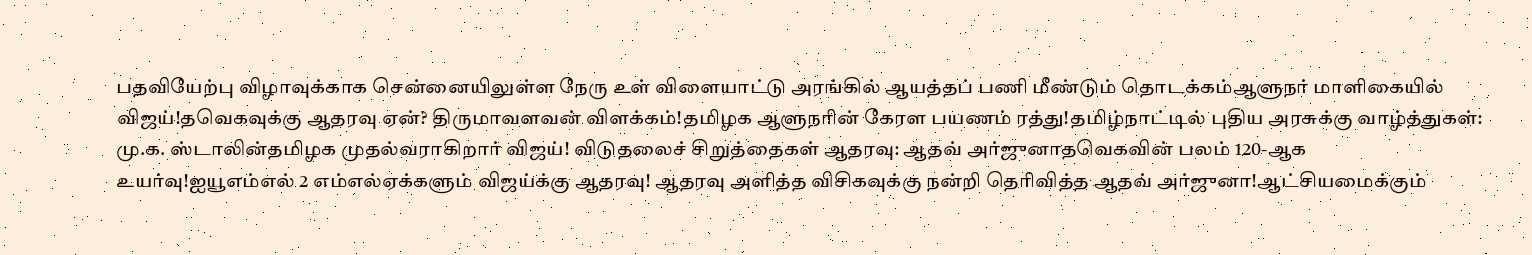பதவியேற்பு விழாவுக்காக சென்னையிலுள்ள நேரு உள் விளையாட்டு அரங்கில் ஆயத்தப் பணி மீண்டும் தொடக்கம்ஆளுநர் மாளிகையில் விஜய்!தவெகவுக்கு ஆதரவு ஏன்? திருமாவளவன் விளக்கம்!தமிழக ஆளுநரின் கேரள பயணம் ரத்து!தமிழ்நாட்டில் புதிய அரசுக்கு வாழ்த்துகள்: மு.க. ஸ்டாலின்தமிழக முதல்வராகிறார் விஜய்! விடுதலைச் சிறுத்தைகள் ஆதரவு: ஆதவ் அர்ஜுனாதவெகவின் பலம் 120-ஆக உயர்வு!ஐயூஎம்எல் 2 எம்எல்ஏக்களும் விஜய்க்கு ஆதரவு! ஆதரவு அளித்த விசிகவுக்கு நன்றி தெரிவித்த ஆதவ் அர்ஜுனா!ஆட்சியமைக்கும்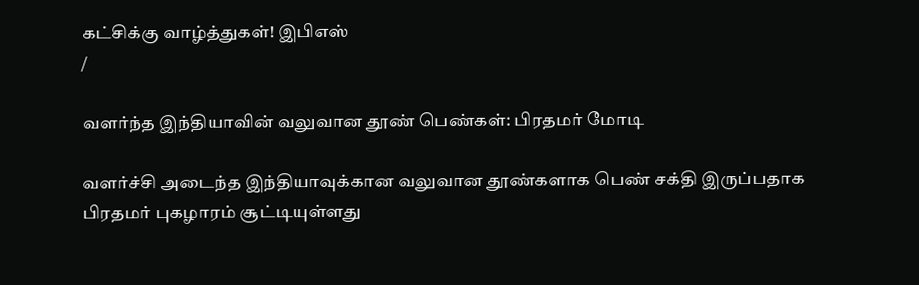கட்சிக்கு வாழ்த்துகள்! இபிஎஸ்
/

வளர்ந்த இந்தியாவின் வலுவான தூண் பெண்கள்: பிரதமர் மோடி

வளர்ச்சி அடைந்த இந்தியாவுக்கான வலுவான தூண்களாக பெண் சக்தி இருப்பதாக பிரதமர் புகழாரம் சூட்டியுள்ளது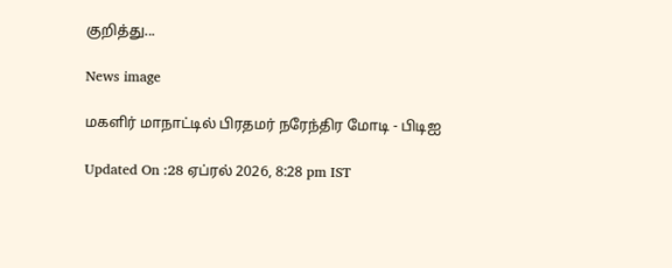குறித்து...

News image

மகளிர் மாநாட்டில் பிரதமர் நரேந்திர மோடி - பிடிஐ

Updated On :28 ஏப்ரல் 2026, 8:28 pm IST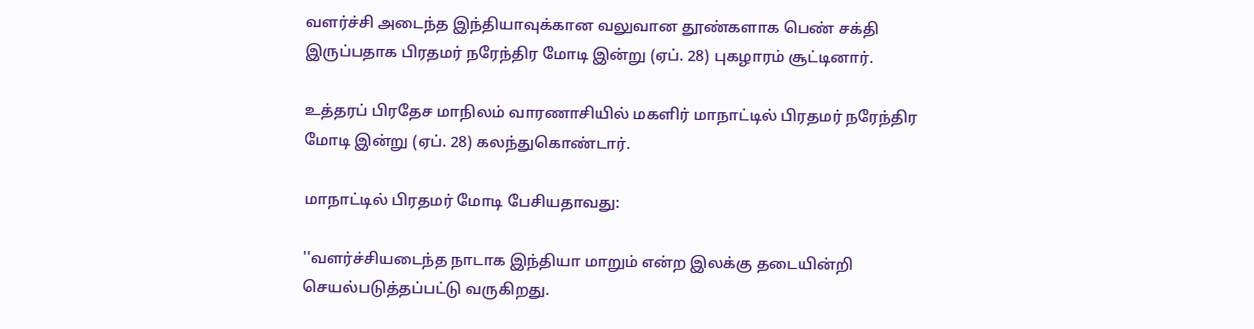வளர்ச்சி அடைந்த இந்தியாவுக்கான வலுவான தூண்களாக பெண் சக்தி இருப்பதாக பிரதமர் நரேந்திர மோடி இன்று (ஏப். 28) புகழாரம் சூட்டினார்.

உத்தரப் பிரதேச மாநிலம் வாரணாசியில் மகளிர் மாநாட்டில் பிரதமர் நரேந்திர மோடி இன்று (ஏப். 28) கலந்துகொண்டார்.

மாநாட்டில் பிரதமர் மோடி பேசியதாவது:

''வளர்ச்சியடைந்த நாடாக இந்தியா மாறும் என்ற இலக்கு தடையின்றி செயல்படுத்தப்பட்டு வருகிறது.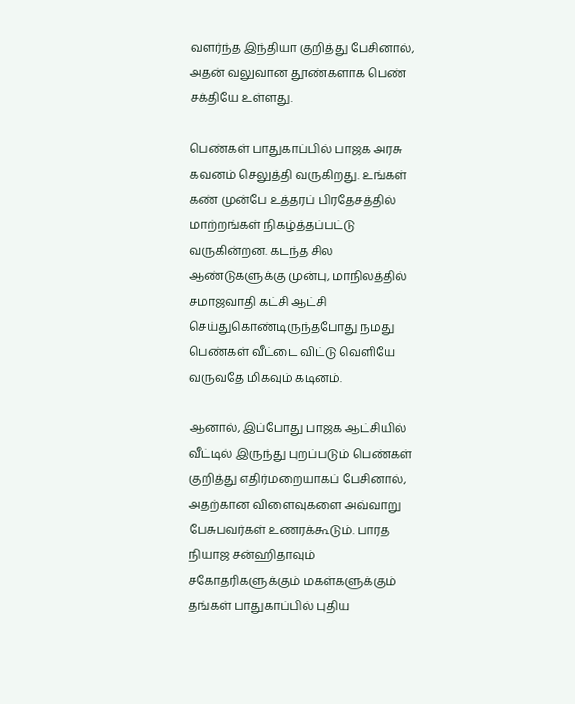வளர்ந்த இந்தியா குறித்து பேசினால், அதன் வலுவான தூண்களாக பெண் சக்தியே உள்ளது.

பெண்கள் பாதுகாப்பில் பாஜக அரசு கவனம் செலுத்தி வருகிறது. உங்கள் கண் முன்பே உத்தரப் பிரதேசத்தில் மாற்றங்கள் நிகழ்த்தப்பட்டு வருகின்றன. கடந்த சில ஆண்டுகளுக்கு முன்பு, மாநிலத்தில் சமாஜவாதி கட்சி ஆட்சி செய்துகொண்டிருந்தபோது நமது பெண்கள் வீட்டை விட்டு வெளியே வருவதே மிகவும் கடினம்.

ஆனால், இப்போது பாஜக ஆட்சியில் வீட்டில் இருந்து புறப்படும் பெண்கள் குறித்து எதிர்மறையாகப் பேசினால், அதற்கான விளைவுகளை அவ்வாறு பேசுபவர்கள் உணரக்கூடும். பாரத நியாஜ சன்ஹிதாவும் சகோதரிகளுக்கும் மகள்களுக்கும் தங்கள் பாதுகாப்பில் புதிய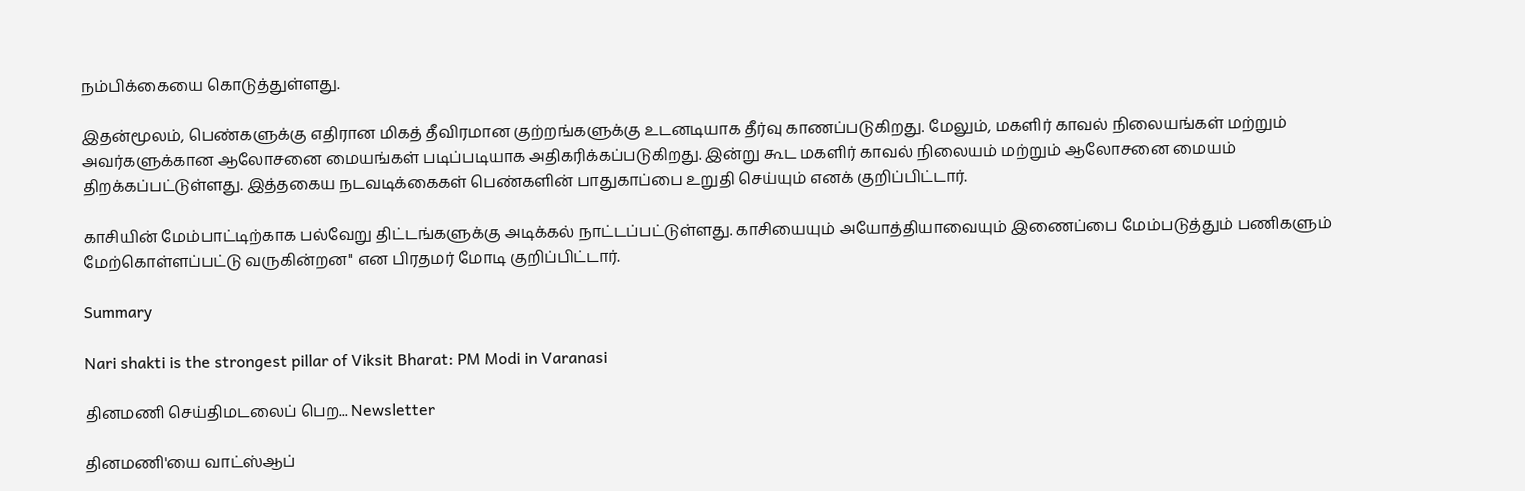நம்பிக்கையை கொடுத்துள்ளது.

இதன்மூலம், பெண்களுக்கு எதிரான மிகத் தீவிரமான குற்றங்களுக்கு உடனடியாக தீர்வு காணப்படுகிறது. மேலும், மகளிர் காவல் நிலையங்கள் மற்றும் அவர்களுக்கான ஆலோசனை மையங்கள் படிப்படியாக அதிகரிக்கப்படுகிறது. இன்று கூட மகளிர் காவல் நிலையம் மற்றும் ஆலோசனை மையம் திறக்கப்பட்டுள்ளது. இத்தகைய நடவடிக்கைகள் பெண்களின் பாதுகாப்பை உறுதி செய்யும் எனக் குறிப்பிட்டார்.

காசியின் மேம்பாட்டிற்காக பல்வேறு திட்டங்களுக்கு அடிக்கல் நாட்டப்பட்டுள்ளது. காசியையும் அயோத்தியாவையும் இணைப்பை மேம்படுத்தும் பணிகளும் மேற்கொள்ளப்பட்டு வருகின்றன'' என பிரதமர் மோடி குறிப்பிட்டார்.

Summary

Nari shakti is the strongest pillar of Viksit Bharat: PM Modi in Varanasi

தினமணி செய்திமடலைப் பெற... Newsletter

தினமணி'யை வாட்ஸ்ஆப்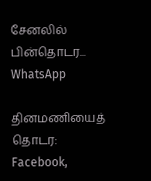சேனலில் பின்தொடர... WhatsApp

தினமணியைத் தொடர: Facebook,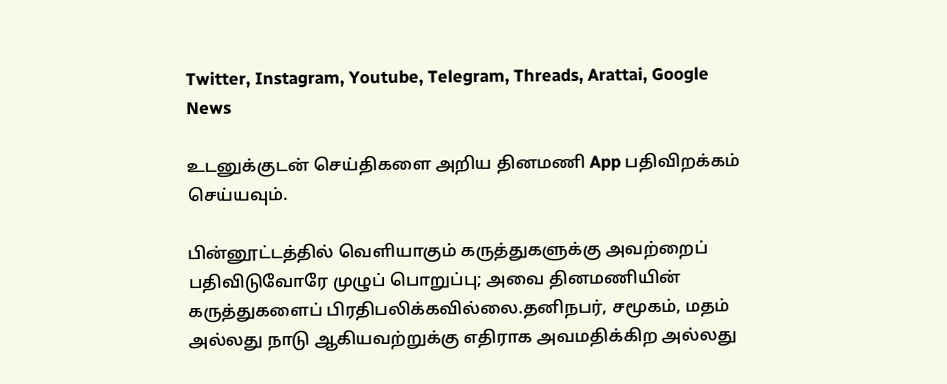Twitter, Instagram, Youtube, Telegram, Threads, Arattai, Google News

உடனுக்குடன் செய்திகளை அறிய தினமணி App பதிவிறக்கம் செய்யவும்.

பின்னூட்டத்தில் வெளியாகும் கருத்துகளுக்கு அவற்றைப் பதிவிடுவோரே முழுப் பொறுப்பு; அவை தினமணியின் கருத்துகளைப் பிரதிபலிக்கவில்லை.தனிநபர், சமூகம், மதம் அல்லது நாடு ஆகியவற்றுக்கு எதிராக அவமதிக்கிற அல்லது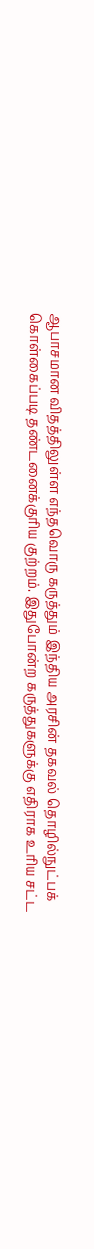ஆபாசமான விதத்திலுள்ள எந்தவொரு கருத்தும் இந்திய அரசின் தகவல் தொழில்நுட்பக் கொள்கைப்படி தண்டனைக்குரிய குற்றம். இதுபோன்ற கருத்துகளுக்கு எதிராக உரிய சட்ட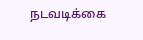நடவடிக்கை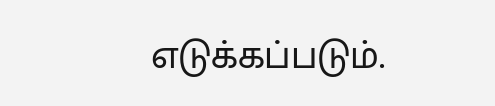எடுக்கப்படும்.